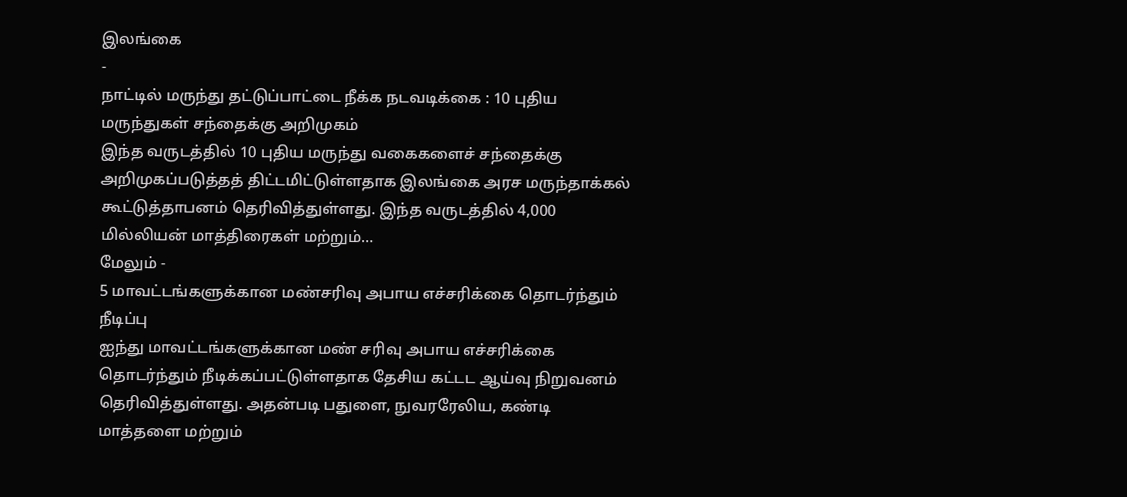இலங்கை
-
நாட்டில் மருந்து தட்டுப்பாட்டை நீக்க நடவடிக்கை : 10 புதிய மருந்துகள் சந்தைக்கு அறிமுகம்
இந்த வருடத்தில் 10 புதிய மருந்து வகைகளைச் சந்தைக்கு அறிமுகப்படுத்தத் திட்டமிட்டுள்ளதாக இலங்கை அரச மருந்தாக்கல் கூட்டுத்தாபனம் தெரிவித்துள்ளது. இந்த வருடத்தில் 4,000 மில்லியன் மாத்திரைகள் மற்றும்…
மேலும் -
5 மாவட்டங்களுக்கான மண்சரிவு அபாய எச்சரிக்கை தொடர்ந்தும் நீடிப்பு
ஐந்து மாவட்டங்களுக்கான மண் சரிவு அபாய எச்சரிக்கை தொடர்ந்தும் நீடிக்கப்பட்டுள்ளதாக தேசிய கட்டட ஆய்வு நிறுவனம் தெரிவித்துள்ளது. அதன்படி பதுளை, நுவரரேலிய, கண்டி மாத்தளை மற்றும்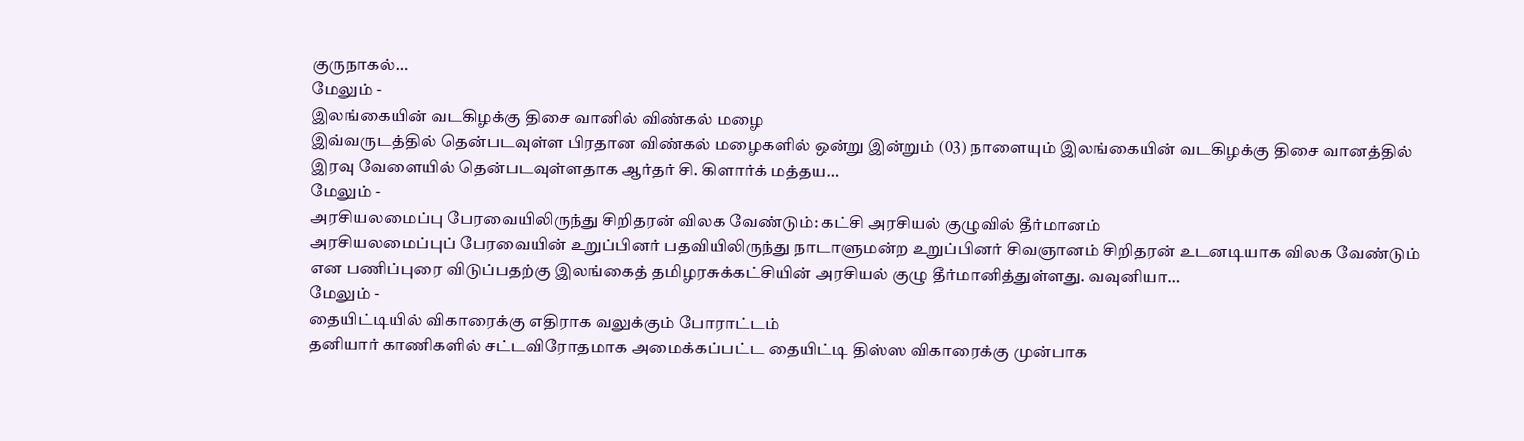குருநாகல்…
மேலும் -
இலங்கையின் வடகிழக்கு திசை வானில் விண்கல் மழை
இவ்வருடத்தில் தென்படவுள்ள பிரதான விண்கல் மழைகளில் ஒன்று இன்றும் (03) நாளையும் இலங்கையின் வடகிழக்கு திசை வானத்தில் இரவு வேளையில் தென்படவுள்ளதாக ஆர்தர் சி. கிளார்க் மத்தய…
மேலும் -
அரசியலமைப்பு பேரவையிலிருந்து சிறிதரன் விலக வேண்டும்: கட்சி அரசியல் குழுவில் தீர்மானம்
அரசியலமைப்புப் பேரவையின் உறுப்பினர் பதவியிலிருந்து நாடாளுமன்ற உறுப்பினர் சிவஞானம் சிறிதரன் உடனடியாக விலக வேண்டும் என பணிப்புரை விடுப்பதற்கு இலங்கைத் தமிழரசுக்கட்சியின் அரசியல் குழு தீர்மானித்துள்ளது. வவுனியா…
மேலும் -
தையிட்டியில் விகாரைக்கு எதிராக வலுக்கும் போராட்டம்
தனியார் காணிகளில் சட்டவிரோதமாக அமைக்கப்பட்ட தையிட்டி திஸ்ஸ விகாரைக்கு முன்பாக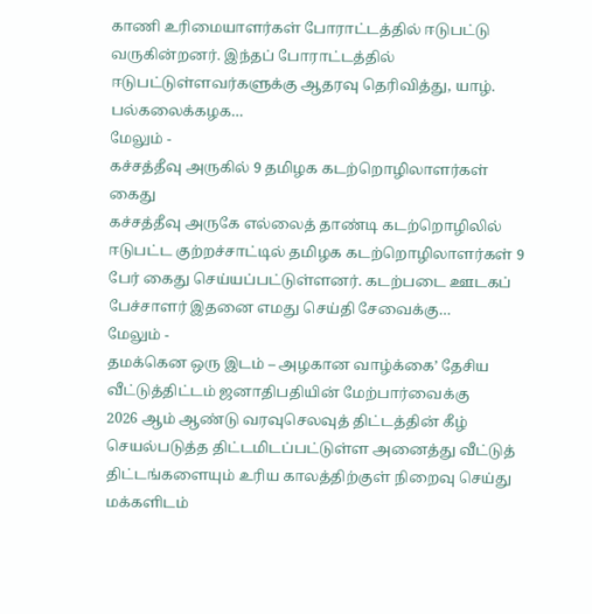காணி உரிமையாளர்கள் போராட்டத்தில் ஈடுபட்டு வருகின்றனர். இந்தப் போராட்டத்தில் ஈடுபட்டுள்ளவர்களுக்கு ஆதரவு தெரிவித்து, யாழ். பல்கலைக்கழக…
மேலும் -
கச்சத்தீவு அருகில் 9 தமிழக கடற்றொழிலாளர்கள் கைது
கச்சத்தீவு அருகே எல்லைத் தாண்டி கடற்றொழிலில் ஈடுபட்ட குற்றச்சாட்டில் தமிழக கடற்றொழிலாளர்கள் 9 பேர் கைது செய்யப்பட்டுள்ளனர். கடற்படை ஊடகப் பேச்சாளர் இதனை எமது செய்தி சேவைக்கு…
மேலும் -
தமக்கென ஒரு இடம் – அழகான வாழ்க்கை’ தேசிய வீட்டுத்திட்டம் ஜனாதிபதியின் மேற்பார்வைக்கு
2026 ஆம் ஆண்டு வரவுசெலவுத் திட்டத்தின் கீழ் செயல்படுத்த திட்டமிடப்பட்டுள்ள அனைத்து வீட்டுத் திட்டங்களையும் உரிய காலத்திற்குள் நிறைவு செய்து மக்களிடம்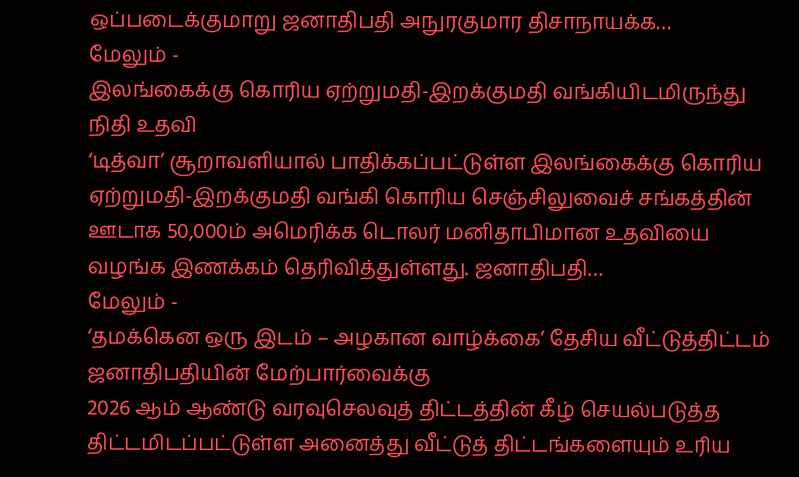ஒப்படைக்குமாறு ஜனாதிபதி அநுரகுமார திசாநாயக்க…
மேலும் -
இலங்கைக்கு கொரிய ஏற்றுமதி-இறக்குமதி வங்கியிடமிருந்து நிதி உதவி
‘டித்வா’ சூறாவளியால் பாதிக்கப்பட்டுள்ள இலங்கைக்கு கொரிய ஏற்றுமதி-இறக்குமதி வங்கி கொரிய செஞ்சிலுவைச் சங்கத்தின் ஊடாக 50,000ம் அமெரிக்க டொலர் மனிதாபிமான உதவியை வழங்க இணக்கம் தெரிவித்துள்ளது. ஜனாதிபதி…
மேலும் -
‘தமக்கென ஒரு இடம் – அழகான வாழ்க்கை’ தேசிய வீட்டுத்திட்டம் ஜனாதிபதியின் மேற்பார்வைக்கு
2026 ஆம் ஆண்டு வரவுசெலவுத் திட்டத்தின் கீழ் செயல்படுத்த திட்டமிடப்பட்டுள்ள அனைத்து வீட்டுத் திட்டங்களையும் உரிய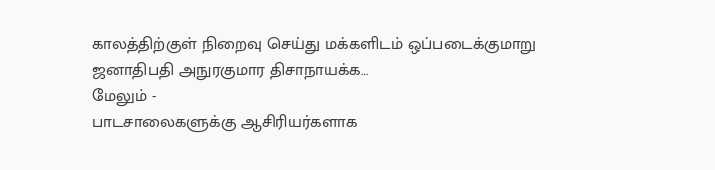காலத்திற்குள் நிறைவு செய்து மக்களிடம் ஒப்படைக்குமாறு ஜனாதிபதி அநுரகுமார திசாநாயக்க…
மேலும் -
பாடசாலைகளுக்கு ஆசிரியர்களாக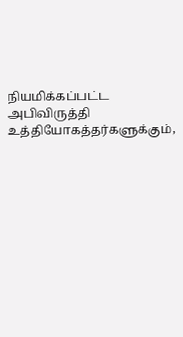நியமிக்கப்பட்ட அபிவிருத்தி உத்தியோகத்தர்களுக்கும்,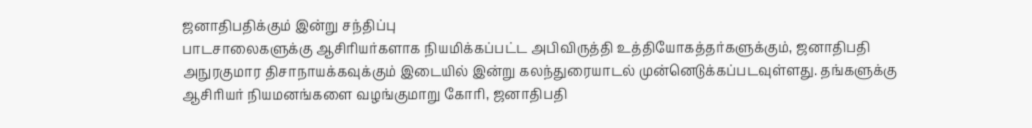ஜனாதிபதிக்கும் இன்று சந்திப்பு
பாடசாலைகளுக்கு ஆசிரியர்களாக நியமிக்கப்பட்ட அபிவிருத்தி உத்தியோகத்தர்களுக்கும், ஜனாதிபதி அநுரகுமார திசாநாயக்கவுக்கும் இடையில் இன்று கலந்துரையாடல் முன்னெடுக்கப்படவுள்ளது. தங்களுக்கு ஆசிரியர் நியமனங்களை வழங்குமாறு கோரி, ஜனாதிபதி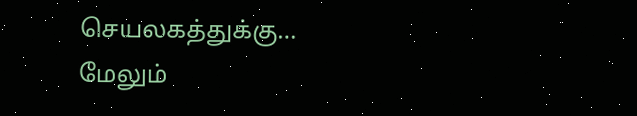செயலகத்துக்கு…
மேலும்